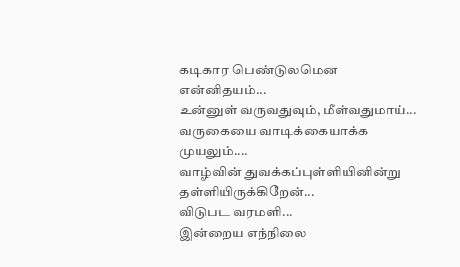கடிகார பெண்டுலமென
என்னிதயம்...
உன்னுள் வருவதுவும், மீள்வதுமாய்...
வருகையை வாடிக்கையாக்க
முயலும்....
வாழ்வின் துவக்கப்புள்ளியினின்று
தள்ளியிருக்கிறேன்...
விடுபட வரமளி...
இன்றைய எந்நிலை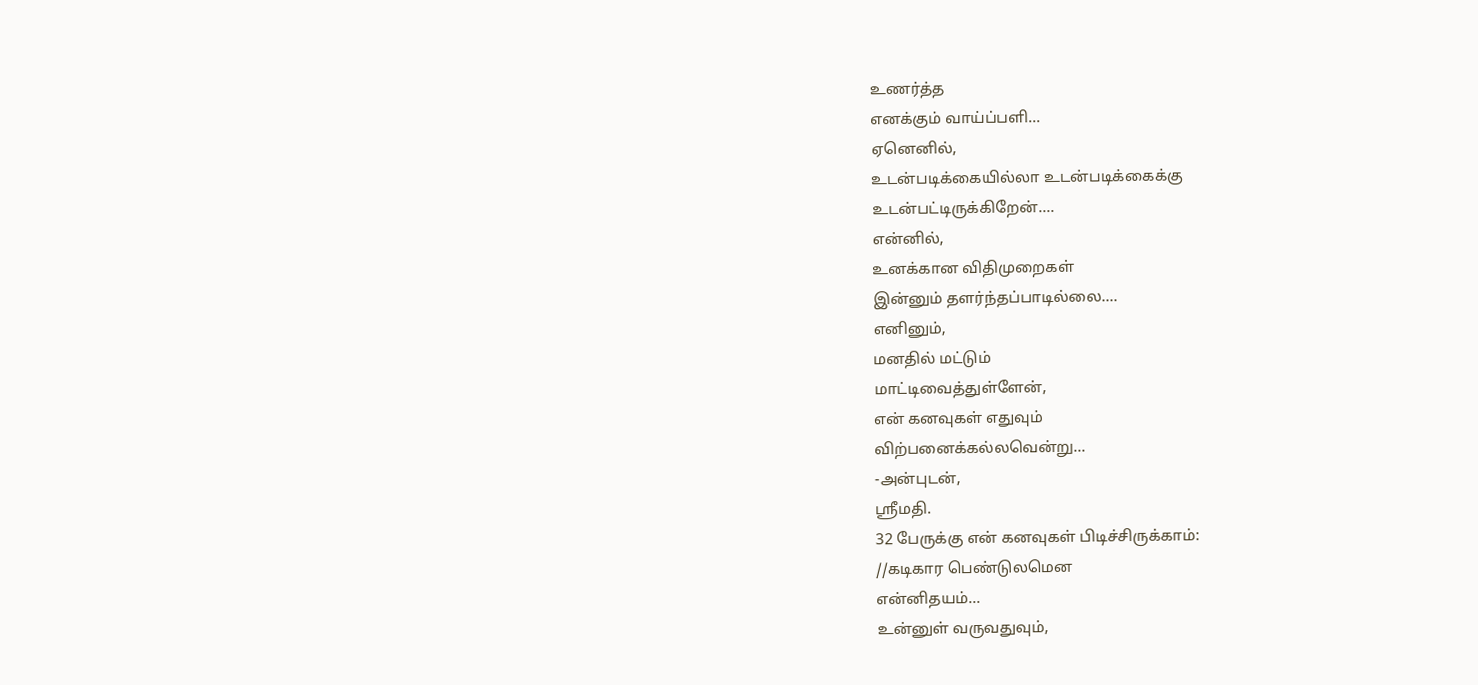உணர்த்த
எனக்கும் வாய்ப்பளி...
ஏனெனில்,
உடன்படிக்கையில்லா உடன்படிக்கைக்கு
உடன்பட்டிருக்கிறேன்....
என்னில்,
உனக்கான விதிமுறைகள்
இன்னும் தளர்ந்தப்பாடில்லை....
எனினும்,
மனதில் மட்டும்
மாட்டிவைத்துள்ளேன்,
என் கனவுகள் எதுவும்
விற்பனைக்கல்லவென்று...
-அன்புடன்,
ஸ்ரீமதி.
32 பேருக்கு என் கனவுகள் பிடிச்சிருக்காம்:
//கடிகார பெண்டுலமென
என்னிதயம்...
உன்னுள் வருவதுவும்,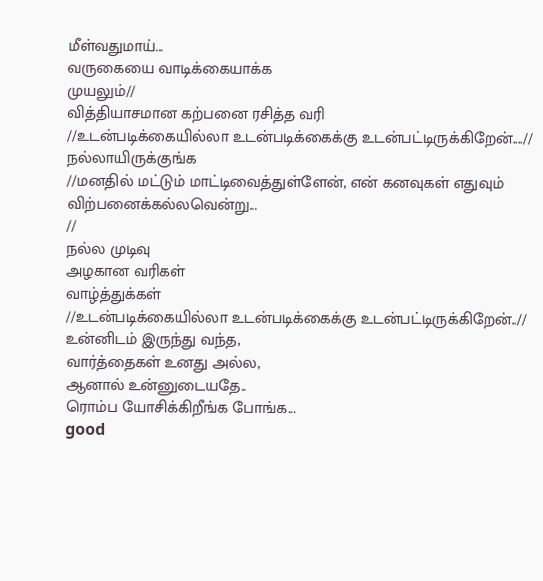மீள்வதுமாய்...
வருகையை வாடிக்கையாக்க
முயலும்//
வித்தியாசமான கற்பனை ரசித்த வரி
//உடன்படிக்கையில்லா உடன்படிக்கைக்கு உடன்பட்டிருக்கிறேன்....//
நல்லாயிருக்குங்க
//மனதில் மட்டும் மாட்டிவைத்துள்ளேன், என் கனவுகள் எதுவும் விற்பனைக்கல்லவென்று...
//
நல்ல முடிவு
அழகான வரிகள்
வாழ்த்துக்கள்
//உடன்படிக்கையில்லா உடன்படிக்கைக்கு உடன்பட்டிருக்கிறேன்..//
உன்னிடம் இருந்து வந்த,
வார்த்தைகள் உனது அல்ல,
ஆனால் உன்னுடையதே..
ரொம்ப யோசிக்கிறீங்க போங்க...
good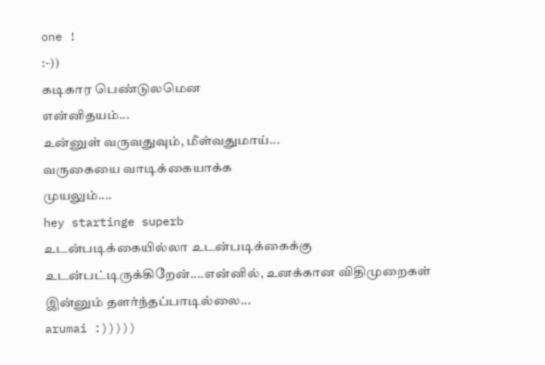one !
:-))
கடிகார பெண்டுலமென
என்னிதயம்...
உன்னுள் வருவதுவும், மீள்வதுமாய்...
வருகையை வாடிக்கையாக்க
முயலும்....
hey startinge superb
உடன்படிக்கையில்லா உடன்படிக்கைக்கு உடன்பட்டிருக்கிறேன்....என்னில், உனக்கான விதிமுறைகள் இன்னும் தளர்ந்தப்பாடில்லை...
arumai :)))))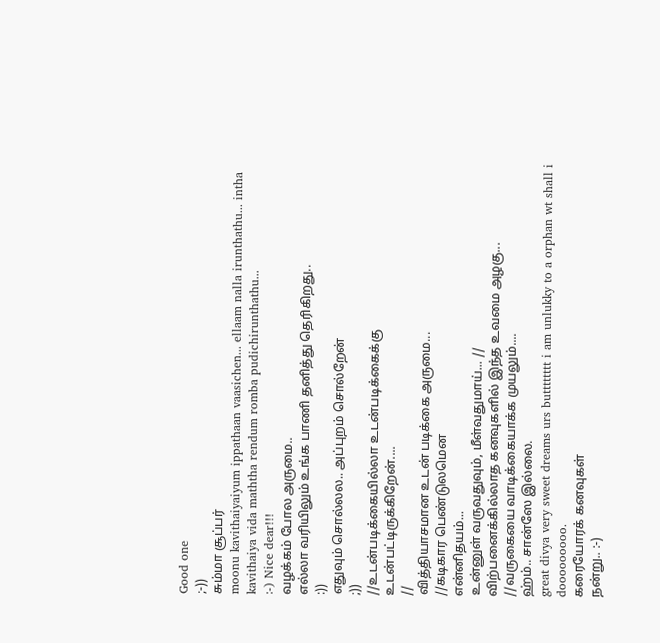Good one
;-))
சும்மா சூப்பர்
moonu kavithaiyaiyum ippathaan vaasichen... ellaam nalla irunthathu... intha kavithaiya vida maththa rendum romba pudichirunthathu...
:-) Nice dear!!!
வழக்கம் போல அருமை..
எல்லா வரியிலும் உங்க பாணி தனித்து தெரிகிறது..
:))
எதுவும் சொல்லல.. அப்புறம் சொல்றேன்
;))
//உடன்படிக்கையில்லா உடன்படிக்கைக்கு
உடன்பட்டிருக்கிறேன்....
//
வித்தியாசமான உடன் படிக்கை அருமை...
//கடிகார பெண்டுலமென
என்னிதயம்...
உன்னுள் வருவதுவும், மீள்வதுமாய்... //
விற்பனைக்கில்லாத கனவுகளில் இந்த உவமை அழகு...
//வருகையை வாடிக்கையாக்க முயலும்....
ஹ்ம்.. சான்ஸே இல்லை.
great divya very sweet dreams urs butttttttt i am unlukky to a orphan wt shall i dooooooooo.
கரையோரக் கனவுகள்
நன்று.. :-)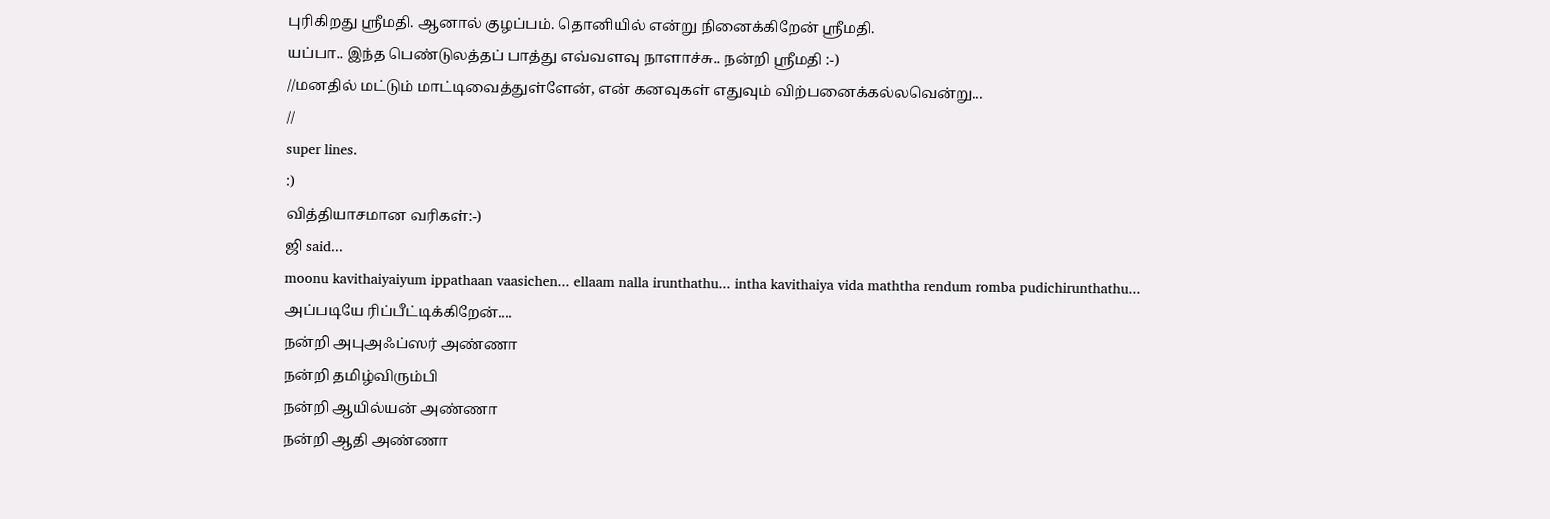புரிகிறது ஸ்ரீமதி. ஆனால் குழப்பம். தொனியில் என்று நினைக்கிறேன் ஸ்ரீமதி.
யப்பா.. இந்த பெண்டுலத்தப் பாத்து எவ்வளவு நாளாச்சு.. நன்றி ஸ்ரீமதி :-)
//மனதில் மட்டும் மாட்டிவைத்துள்ளேன், என் கனவுகள் எதுவும் விற்பனைக்கல்லவென்று...
//
super lines.
:)
வித்தியாசமான வரிகள்:-)
ஜி said...
moonu kavithaiyaiyum ippathaan vaasichen... ellaam nalla irunthathu... intha kavithaiya vida maththa rendum romba pudichirunthathu...
அப்படியே ரிப்பீட்டிக்கிறேன்....
நன்றி அபுஅஃப்ஸர் அண்ணா
நன்றி தமிழ்விரும்பி
நன்றி ஆயில்யன் அண்ணா
நன்றி ஆதி அண்ணா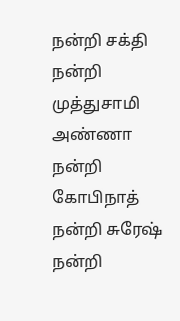நன்றி சக்தி
நன்றி முத்துசாமி அண்ணா
நன்றி கோபிநாத்
நன்றி சுரேஷ்
நன்றி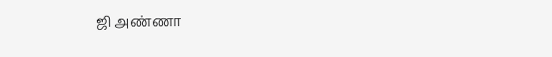ஜி அண்ணா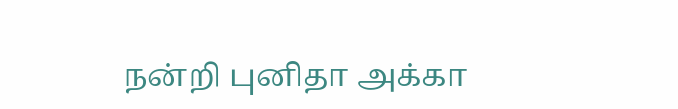நன்றி புனிதா அக்கா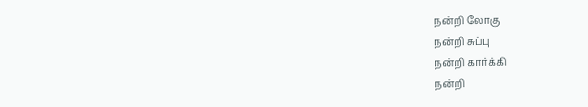நன்றி லோகு
நன்றி சுப்பு
நன்றி கார்க்கி
நன்றி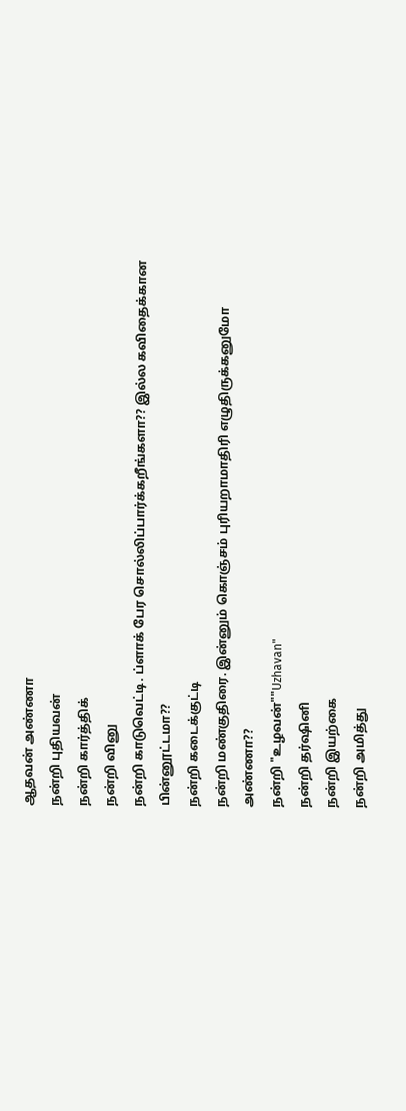ஆதவன் அண்ணா
நன்றி புதியவன்
நன்றி கார்த்திக்
நன்றி வினு
நன்றி காடுவெட்டி. ப்ளாக் பேர சொல்லிப்பார்க்கறீங்களா?? இல்ல கவிதைக்கான பின்னூட்டமா??
நன்றி கடைக்குட்டி
நன்றி மண்குதிரை. இன்னும் கொஞ்சம் புரியறாமாதிரி எழுதிருக்கனுமோ அண்ணா??
நன்றி "உழவன்""Uzhavan"
நன்றி தர்ஷினி
நன்றி இயற்கை
நன்றி அமித்து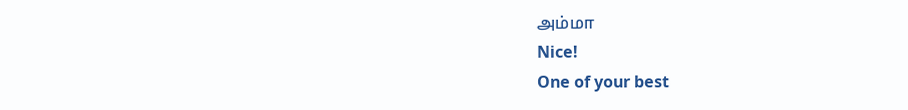அம்மா
Nice!
One of your best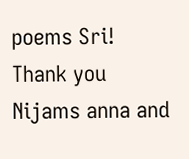poems Sri!
Thank you Nijams anna and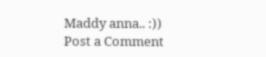Maddy anna.. :))
Post a Comment